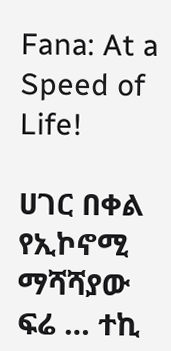Fana: At a Speed of Life!

ሀገር በቀል የኢኮኖሚ ማሻሻያው ፍሬ … ተኪ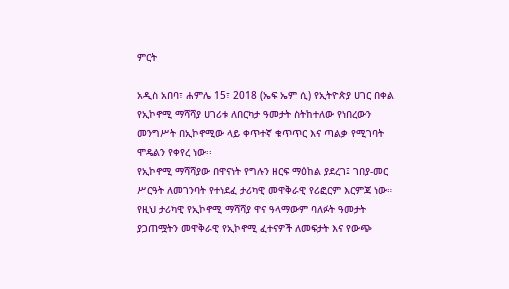ምርት

አዲስ አበባ፣ ሐምሌ 15፣ 2018 (ኤፍ ኤም ሲ) የኢትዮጵያ ሀገር በቀል የኢኮኖሚ ማሻሻያ ሀገሪቱ ለበርካታ ዓመታት ስትከተለው የነበረውን መንግሥት በኢኮኖሚው ላይ ቀጥተኛ ቁጥጥር እና ጣልቃ የሚገባት ሞዴልን የቀየረ ነው፡፡
የኢኮኖሚ ማሻሻያው በዋናነት የግሉን ዘርፍ ማዕከል ያደረገ፤ ገበያ-መር ሥርዓት ለመገንባት የተነደፈ ታሪካዊ መዋቅራዊ የሪፎርም እርምጃ ነው።
የዚህ ታሪካዊ የኢኮኖሚ ማሻሻያ ዋና ዓላማውም ባለፉት ዓመታት ያጋጠሟትን መዋቅራዊ የኢኮኖሚ ፈተናዎች ለመፍታት እና የውጭ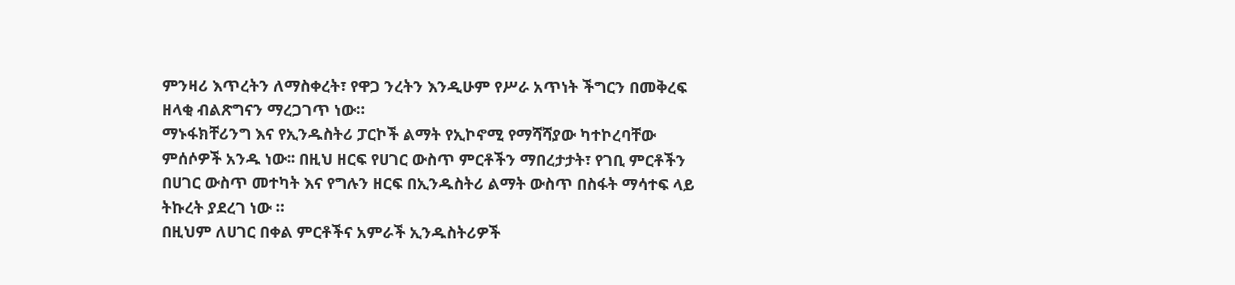ምንዛሪ እጥረትን ለማስቀረት፣ የዋጋ ንረትን እንዲሁም የሥራ አጥነት ችግርን በመቅረፍ ዘላቂ ብልጽግናን ማረጋገጥ ነው።
ማኑፋክቸሪንግ እና የኢንዱስትሪ ፓርኮች ልማት የኢኮኖሚ የማሻሻያው ካተኮረባቸው ምሰሶዎች አንዱ ነው፡፡ በዚህ ዘርፍ የሀገር ውስጥ ምርቶችን ማበረታታት፣ የገቢ ምርቶችን በሀገር ውስጥ መተካት እና የግሉን ዘርፍ በኢንዱስትሪ ልማት ውስጥ በስፋት ማሳተፍ ላይ ትኩረት ያደረገ ነው ።
በዚህም ለሀገር በቀል ምርቶችና አምራች ኢንዱስትሪዎች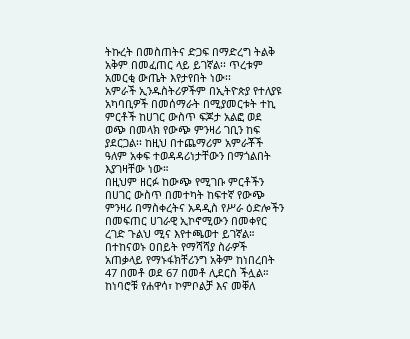ትኩረት በመስጠትና ድጋፍ በማድረግ ትልቅ አቅም በመፈጠር ላይ ይገኛል፡፡ ጥረቱም አመርቂ ውጤት እየታየበት ነው፡፡
አምራች ኢንዱስትሪዎችም በኢትዮጵያ የተለያዩ አካባቢዎች በመሰማራት በሚያመርቱት ተኪ ምርቶች ከሀገር ውስጥ ፍጆታ አልፎ ወደ ወጭ በመላክ የውጭ ምንዛሪ ገቢን ከፍ ያደርጋል፡፡ ከዚህ በተጨማሪም አምራቾች ዓለም አቀፍ ተወዳዳሪነታቸውን በማጎልበት እያገዛቸው ነው።
በዚህም ዘርፉ ከውጭ የሚገቡ ምርቶችን በሀገር ውስጥ በመተካት ከፍተኛ የውጭ ምንዛሪ በማስቀረትና አዳዲስ የሥራ ዕድሎችን በመፍጠር ሀገራዊ ኢኮኖሚውን በመቀየር ረገድ ጉልህ ሚና እየተጫወተ ይገኛል።
በተከናወኑ ዐበይት የማሻሻያ ስራዎች አጠቃላይ የማኑፋክቸሪንግ አቅም ከነበረበት 47 በመቶ ወደ 67 በመቶ ሊደርስ ችሏል።
ከነባሮቹ የሐዋሳ፣ ኮምቦልቻ እና መቐለ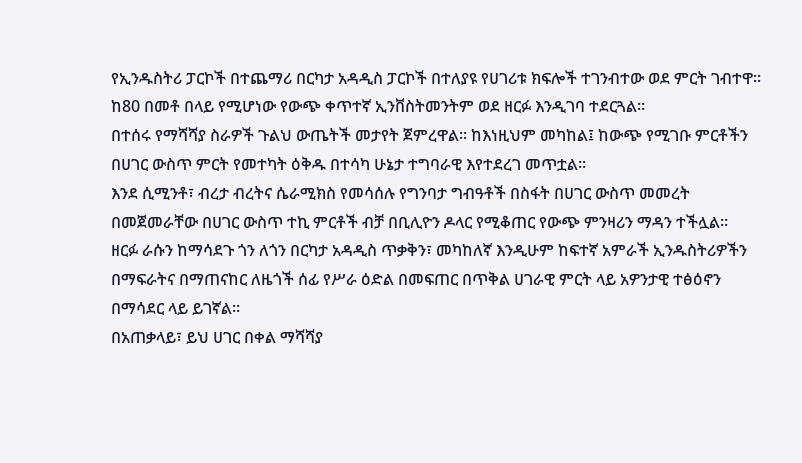የኢንዱስትሪ ፓርኮች በተጨማሪ በርካታ አዳዲስ ፓርኮች በተለያዩ የሀገሪቱ ክፍሎች ተገንብተው ወደ ምርት ገብተዋ፡፡ ከ80 በመቶ በላይ የሚሆነው የውጭ ቀጥተኛ ኢንቨስትመንትም ወደ ዘርፉ እንዲገባ ተደርጓል።
በተሰሩ የማሻሻያ ስራዎች ጉልህ ውጤትች መታየት ጀምረዋል፡፡ ከእነዚህም መካከል፤ ከውጭ የሚገቡ ምርቶችን በሀገር ውስጥ ምርት የመተካት ዕቅዱ በተሳካ ሁኔታ ተግባራዊ እየተደረገ መጥቷል፡፡
እንደ ሲሚንቶ፣ ብረታ ብረትና ሴራሚክስ የመሳሰሉ የግንባታ ግብዓቶች በስፋት በሀገር ውስጥ መመረት በመጀመራቸው በሀገር ውስጥ ተኪ ምርቶች ብቻ በቢሊዮን ዶላር የሚቆጠር የውጭ ምንዛሪን ማዳን ተችሏል።
ዘርፉ ራሱን ከማሳደጉ ጎን ለጎን በርካታ አዳዲስ ጥቃቅን፣ መካከለኛ እንዲሁም ከፍተኛ አምራች ኢንዱስትሪዎችን በማፍራትና በማጠናከር ለዜጎች ሰፊ የሥራ ዕድል በመፍጠር በጥቅል ሀገራዊ ምርት ላይ አዎንታዊ ተፅዕኖን በማሳደር ላይ ይገኛል፡፡
በአጠቃላይ፣ ይህ ሀገር በቀል ማሻሻያ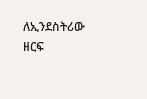ለኢንደስትሪው ዘርፍ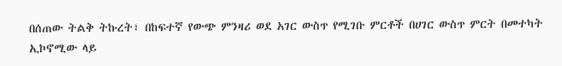በሰጠው ትልቅ ትኩረት፣ በከፍተኛ የውጭ ምንዛሪ ወደ አገር ውስጥ የሚገቡ ምርቶች በሀገር ውስጥ ምርት በመተካት ኢኮኖሚው ላይ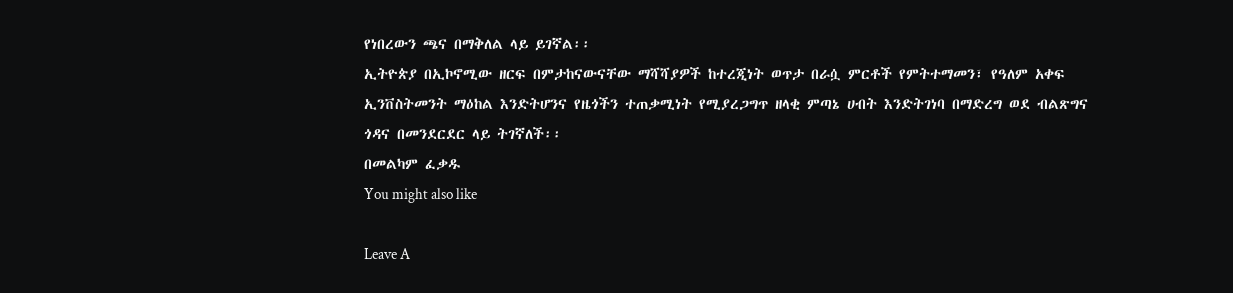የነበረውን ጫና በማቅለል ላይ ይገኛል፡፡
ኢትዮጵያ በኢኮኖሚው ዘርፍ በምታከናውናቸው ማሻሻያዎች ከተረጂነት ወጥታ በራሷ ምርቶች የምትተማመን፣ የዓለም አቀፍ ኢንቨስትመንት ማዕከል እንድትሆንና የዜጎችን ተጠቃሚነት የሚያረጋግጥ ዘላቂ ምጣኔ ሀብት እንድትገነባ በማድረግ ወደ ብልጽግና ጎዳና በመንደርደር ላይ ትገኛለች፡፡
በመልካም ፈቃዱ
You might also like

Leave A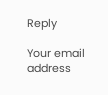Reply

Your email address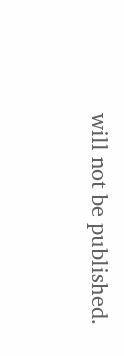will not be published.